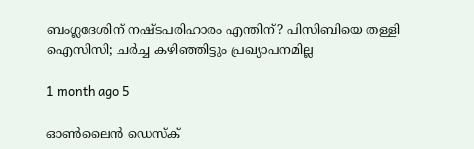ബംഗ്ലദേശിന് നഷ്ടപരിഹാരം എന്തിന്? പിസിബിയെ തള്ളി ഐസിസി; ചർച്ച കഴിഞ്ഞിട്ടും പ്രഖ്യാപനമില്ല

1 month ago 5

ഓൺലൈൻ ഡെസ്ക്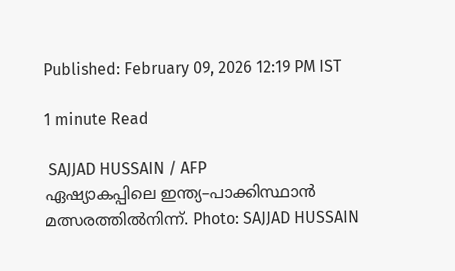Published: February 09, 2026 12:19 PM IST

1 minute Read

 SAJJAD HUSSAIN / AFP
ഏഷ്യാകപ്പിലെ ഇന്ത്യ–പാക്കിസ്ഥാൻ മത്സരത്തിൽനിന്ന്. Photo: SAJJAD HUSSAIN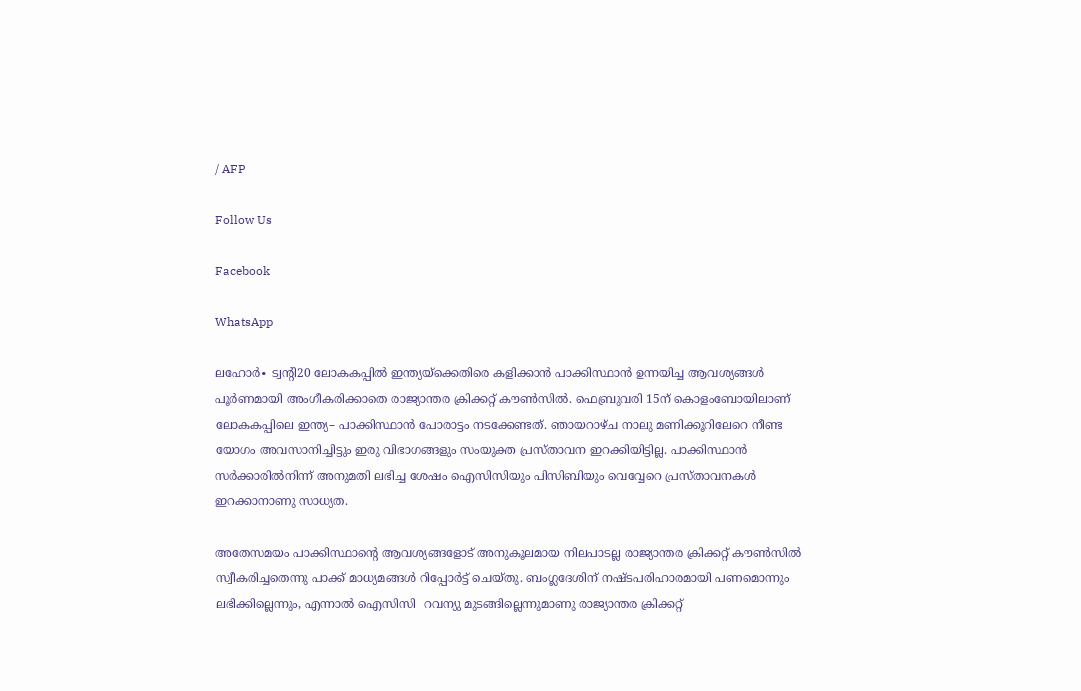/ AFP

Follow Us

Facebook

WhatsApp

ലഹോർ∙ ട്വന്റി20 ലോകകപ്പില്‍ ഇന്ത്യയ്ക്കെതിരെ കളിക്കാൻ പാക്കിസ്ഥാൻ ഉന്നയിച്ച ആവശ്യങ്ങൾ പൂർണമായി അംഗീകരിക്കാതെ രാജ്യാന്തര ക്രിക്കറ്റ് കൗൺസിൽ. ഫെബ്രുവരി 15ന് കൊളംബോയിലാണ് ലോകകപ്പിലെ ഇന്ത്യ– പാക്കിസ്ഥാൻ പോരാട്ടം നടക്കേണ്ടത്. ഞായറാഴ്ച നാലു മണിക്കൂറിലേറെ നീണ്ട യോഗം അവസാനിച്ചിട്ടും ഇരു വിഭാഗങ്ങളും സംയുക്ത പ്രസ്താവന ഇറക്കിയിട്ടില്ല. പാക്കിസ്ഥാൻ സർക്കാരിൽനിന്ന് അനുമതി ലഭിച്ച ശേഷം ഐസിസിയും പിസിബിയും വെവ്വേറെ പ്രസ്താവനകൾ ഇറക്കാനാണു സാധ്യത.

അതേസമയം പാക്കിസ്ഥാന്റെ ആവശ്യങ്ങളോട് അനുകൂലമായ നിലപാടല്ല രാജ്യാന്തര ക്രിക്കറ്റ് കൗൺസിൽ സ്വീകരിച്ചതെന്നു പാക്ക് മാധ്യമങ്ങൾ റിപ്പോർട്ട് ചെയ്തു. ബംഗ്ലദേശിന് നഷ്ടപരിഹാരമായി പണമൊന്നും ലഭിക്കില്ലെന്നും, എന്നാൽ ഐസിസി  റവന്യു മുടങ്ങില്ലെന്നുമാണു രാജ്യാന്തര ക്രിക്കറ്റ്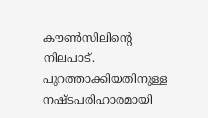കൗൺസിലിന്റെ നിലപാട്. പുറത്താക്കിയതിനുള്ള നഷ്ടപരിഹാരമായി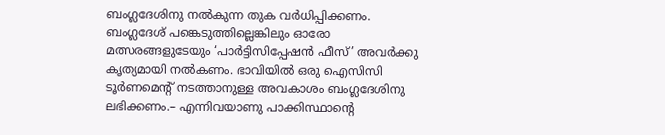ബംഗ്ലദേശിനു നൽകുന്ന തുക വർധിപ്പിക്കണം. ബംഗ്ലദേശ് പങ്കെടുത്തില്ലെങ്കിലും ഓരോ മത്സരങ്ങളുടേയും ‘പാർട്ടിസിപ്പേഷൻ ഫീസ്’ അവര്‍ക്കു കൃത്യമായി നൽകണം. ഭാവിയിൽ ഒരു ഐസിസി ടൂർണമെന്റ് നടത്താനുള്ള അവകാശം ബംഗ്ലദേശിനു ലഭിക്കണം.– എന്നിവയാണു പാക്കിസ്ഥാന്റെ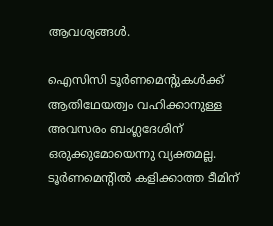ആവശ്യങ്ങൾ.

ഐസിസി ടൂർണമെന്റുകൾക്ക് ആതിഥേയത്വം വഹിക്കാനുള്ള അവസരം ബംഗ്ലദേശിന് ഒരുക്കുമോയെന്നു വ്യക്തമല്ല. ടൂർണമെന്റിൽ കളിക്കാത്ത ടീമിന്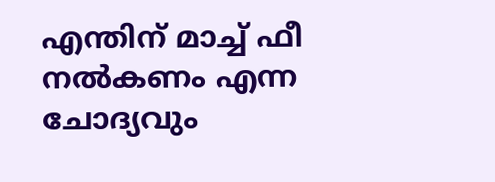എന്തിന് മാച്ച് ഫീ നൽകണം എന്ന ചോദ്യവും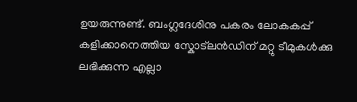ഉയരുന്നുണ്ട്. ബംഗ്ലദേശിനു പകരം ലോകകപ്പ് കളിക്കാനെത്തിയ സ്കോട്‌ലൻഡിന് മറ്റു ടീമുകൾക്കു ലഭിക്കുന്ന എല്ലാ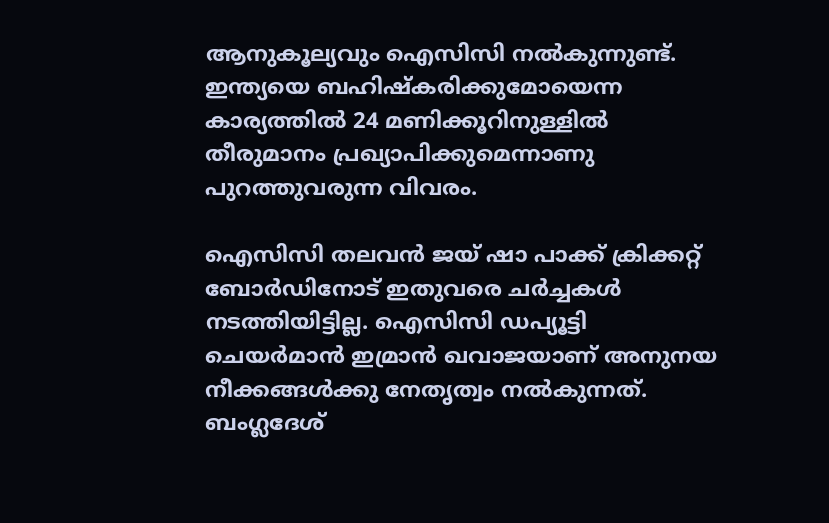ആനുകൂല്യവും ഐസിസി നൽകുന്നുണ്ട്. ഇന്ത്യയെ ബഹിഷ്കരിക്കുമോയെന്ന കാര്യത്തിൽ 24 മണിക്കൂറിനുള്ളിൽ തീരുമാനം പ്രഖ്യാപിക്കുമെന്നാണു പുറത്തുവരുന്ന വിവരം.

ഐസിസി തലവൻ ജയ് ഷാ പാക്ക് ക്രിക്കറ്റ് ബോർഡിനോട് ഇതുവരെ ചർച്ചകൾ നടത്തിയിട്ടില്ല. ഐസിസി ഡപ്യൂട്ടി ചെയർമാൻ ഇമ്രാൻ ഖവാജയാണ് അനുനയ നീക്കങ്ങൾക്കു നേതൃത്വം നൽകുന്നത്. ബംഗ്ലദേശ്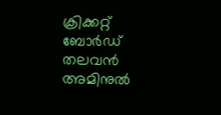ക്രിക്കറ്റ് ബോർഡ് തലവൻ അമിനുൽ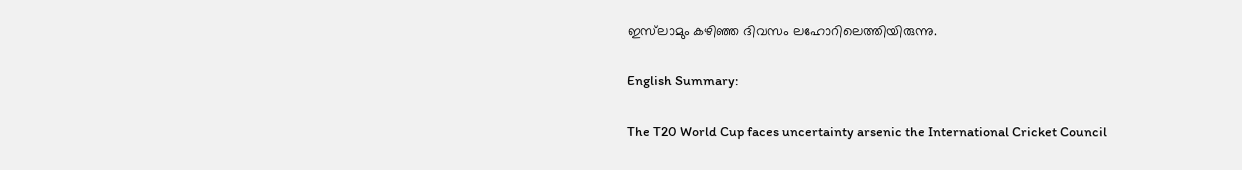ഇസ്‍ലാമും കഴിഞ്ഞ ദിവസം ലഹോറിലെത്തിയിരുന്നു.

English Summary:

The T20 World Cup faces uncertainty arsenic the International Cricket Council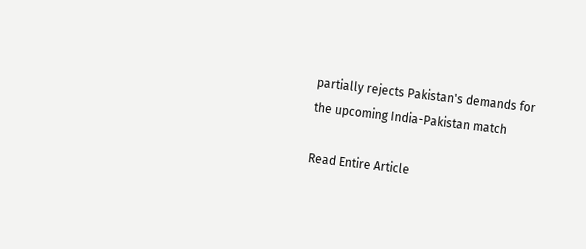partially rejects Pakistan's demands for the upcoming India-Pakistan match

Read Entire Article